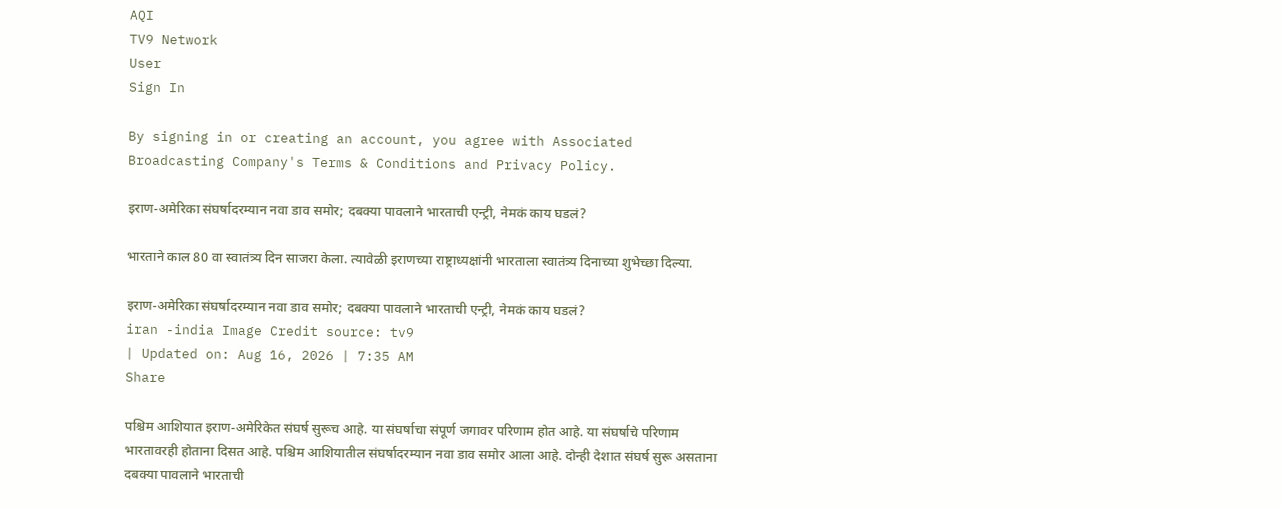AQI
TV9 Network
User
Sign In

By signing in or creating an account, you agree with Associated Broadcasting Company's Terms & Conditions and Privacy Policy.

इराण-अमेरिका संघर्षादरम्यान नवा डाव समोर; दबक्या पावलाने भारताची एन्ट्री, नेमकं काय घडलं?

भारताने काल 80 वा स्वातंत्र्य दिन साजरा केला. त्यावेळी इराणच्या राष्ट्राध्यक्षांनी भारताला स्वातंत्र्य दिनाच्या शुभेच्छा दिल्या.

इराण-अमेरिका संघर्षादरम्यान नवा डाव समोर; दबक्या पावलाने भारताची एन्ट्री, नेमकं काय घडलं?
iran -india Image Credit source: tv9
| Updated on: Aug 16, 2026 | 7:35 AM
Share

पश्चिम आशियात इराण-अमेरिकेत संघर्ष सुरूच आहे. या संघर्षाचा संपूर्ण जगावर परिणाम होत आहे. या संघर्षाचे परिणाम भारतावरही होताना दिसत आहे. पश्चिम आशियातील संघर्षादरम्यान नवा डाव समोर आला आहे. दोन्ही देशात संघर्ष सुरू असताना दबक्या पावलाने भारताची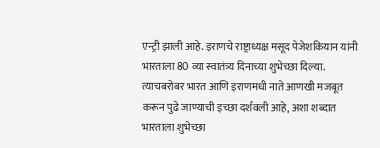एन्ट्री झाली आहे. इराणचे राष्ट्राध्यक्ष मसूद पेजेशकियान यांनी भारताला 80 व्या स्वातंत्र्य दिनाच्या शुभेच्छा दिल्या. त्याचबरोबर भारत आणि इराणमधी नाते आणखी मजबूत करून पुढे जाण्याची इच्छा दर्शवली आहे, अशा शब्दात भारताला शुभेच्छा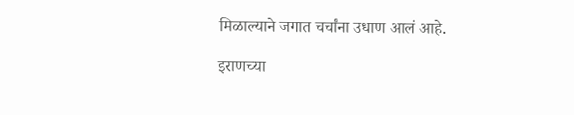मिळाल्याने जगात चर्चांना उधाण आलं आहे.

इराणच्या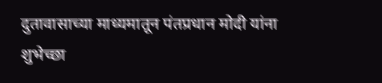दुतावासाच्या माध्यमातून पंतप्रधान मोदी यांना शुभेच्छा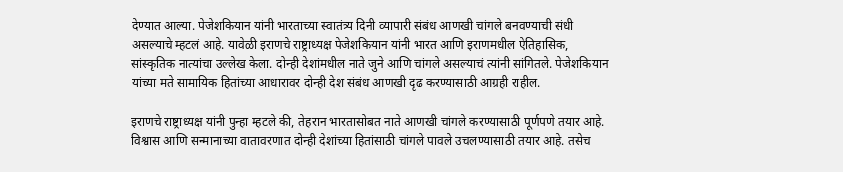देण्यात आल्या. पेजेशकियान यांनी भारताच्या स्वातंत्र्य दिनी व्यापारी संबंध आणखी चांगले बनवण्याची संधी असल्याचे म्हटलं आहे. यावेळी इराणचे राष्ट्राध्यक्ष पेजेशकियान यांनी भारत आणि इराणमधील ऐतिहासिक, सांस्कृतिक नात्यांचा उल्लेख केला. दोन्ही देशांमधील नाते जुने आणि चांगले असल्याचं त्यांनी सांगितले. पेजेशकियान यांच्या मते सामायिक हितांच्या आधारावर दोन्ही देश संबंध आणखी दृढ करण्यासाठी आग्रही राहील.

इराणचे राष्ट्राध्यक्ष यांनी पुन्हा म्हटले की, तेहरान भारतासोबत नाते आणखी चांगले करण्यासाठी पूर्णपणे तयार आहे. विश्वास आणि सन्मानाच्या वातावरणात दोन्ही देशांच्या हितांसाठी चांगले पावले उचलण्यासाठी तयार आहे. तसेच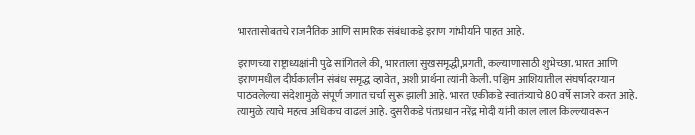भारतासोबतचे राजनैतिक आणि सामरिक संबंधाकडे इराण गांभीर्याने पाहत आहे.

इराणच्या राष्ट्राध्यक्षांनी पुढे सांगितले की, भारताला सुखसमृद्धी,प्रगती, कल्याणासाठी शुभेच्छा. भारत आणि इराणमधील दीर्घकालीन संबंध समृद्ध व्हावेत, अशी प्रार्थना त्यांनी केली. पश्चिम आशियातील संघर्षादरम्यान पाठवलेल्या संदेशामुळे संपूर्ण जगात चर्चा सुरू झाली आहे. भारत एकीकडे स्वातंत्र्याचे 80 वर्षे साजरे करत आहे. त्यामुळे त्याचे महत्व अधिकच वाढलं आहे. दुसरीकडे पंतप्रधान नरेंद्र मोदी यांनी काल लाल किल्ल्यावरून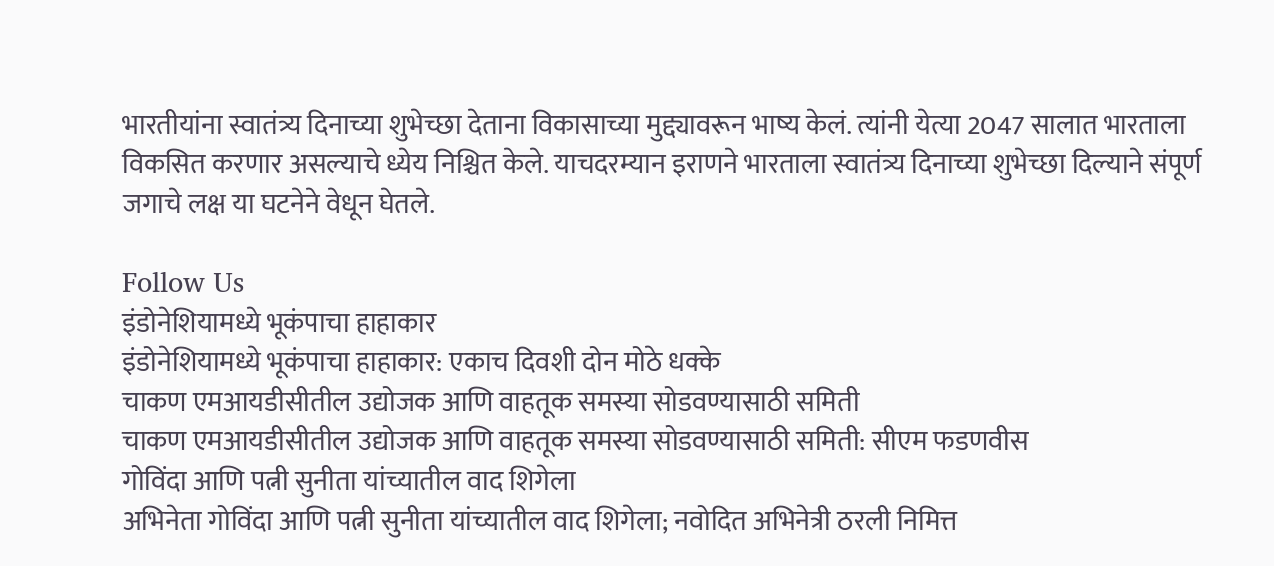भारतीयांना स्वातंत्र्य दिनाच्या शुभेच्छा देताना विकासाच्या मुद्द्यावरून भाष्य केलं. त्यांनी येत्या 2047 सालात भारताला विकसित करणार असल्याचे ध्येय निश्चित केले. याचदरम्यान इराणने भारताला स्वातंत्र्य दिनाच्या शुभेच्छा दिल्याने संपूर्ण जगाचे लक्ष या घटनेने वेधून घेतले.

Follow Us
इंडोनेशियामध्ये भूकंपाचा हाहाकार
इंडोनेशियामध्ये भूकंपाचा हाहाकार: एकाच दिवशी दोन मोठे धक्के
चाकण एमआयडीसीतील उद्योजक आणि वाहतूक समस्या सोडवण्यासाठी समिती
चाकण एमआयडीसीतील उद्योजक आणि वाहतूक समस्या सोडवण्यासाठी समिती: सीएम फडणवीस
गोविंदा आणि पत्नी सुनीता यांच्यातील वाद शिगेला
अभिनेता गोविंदा आणि पत्नी सुनीता यांच्यातील वाद शिगेला; नवोदित अभिनेत्री ठरली निमित्त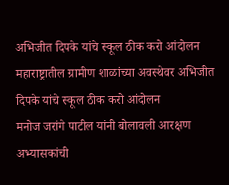अभिजीत दिपके यांचे स्कूल ठीक करो आंदोलन
महाराष्ट्रातील ग्रामीण शाळांच्या अवस्थेवर अभिजीत दिपके यांचे स्कूल ठीक करो आंदोलन
मनोज जरांगे पाटील यांनी बोलावली आरक्षण अभ्यासकांची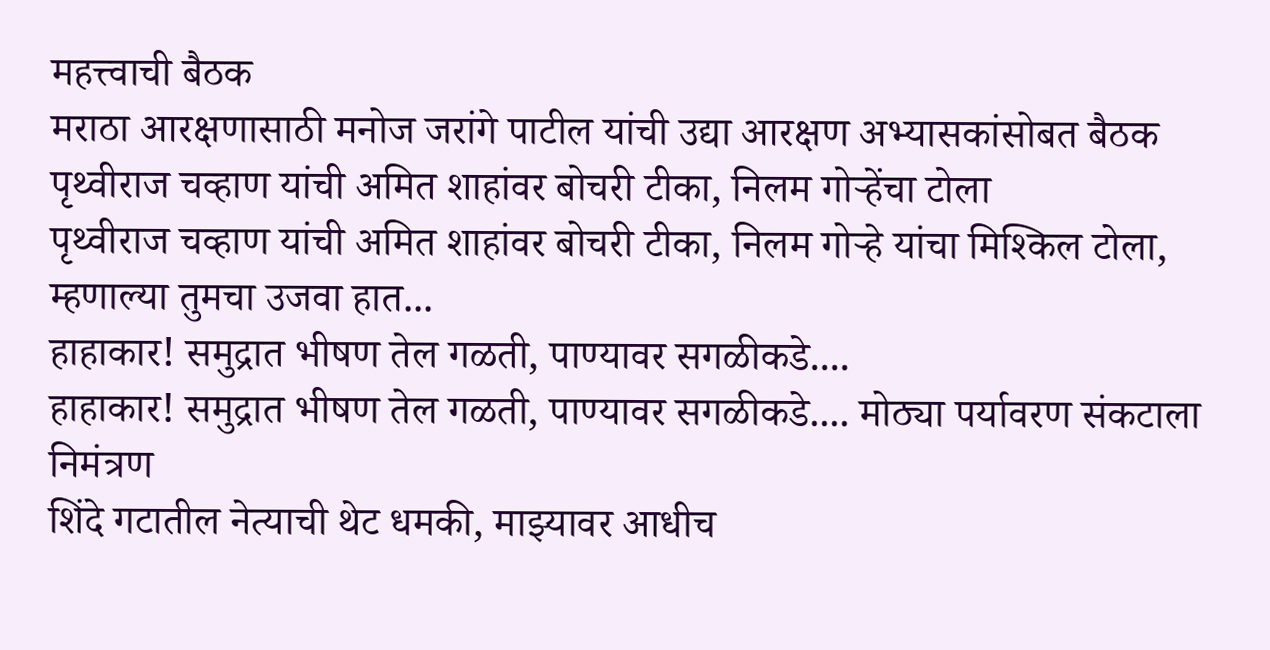महत्त्वाची बैठक
मराठा आरक्षणासाठी मनोज जरांगे पाटील यांची उद्या आरक्षण अभ्यासकांसोबत बैठक
पृथ्वीराज चव्हाण यांची अमित शाहांवर बोचरी टीका, निलम गोऱ्हेंचा टोला
पृथ्वीराज चव्हाण यांची अमित शाहांवर बोचरी टीका, निलम गोऱ्हे यांचा मिश्किल टोला, म्हणाल्या तुमचा उजवा हात...
हाहाकार! समुद्रात भीषण तेल गळती, पाण्यावर सगळीकडे....
हाहाकार! समुद्रात भीषण तेल गळती, पाण्यावर सगळीकडे.... मोठ्या पर्यावरण संकटाला निमंत्रण
शिंदे गटातील नेत्याची थेट धमकी, माझ्यावर आधीच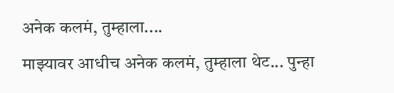अनेक कलमं, तुम्हाला....
माझ्यावर आधीच अनेक कलमं, तुम्हाला थेट... पुन्हा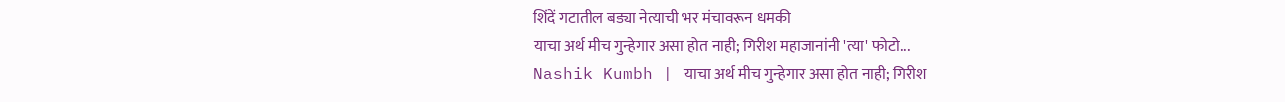शिंदें गटातील बड्या नेत्याची भर मंचावरून धमकी
याचा अर्थ मीच गुन्हेगार असा होत नाही; गिरीश महाजानांनी 'त्या' फोटो...
Nashik Kumbh | याचा अर्थ मीच गुन्हेगार असा होत नाही; गिरीश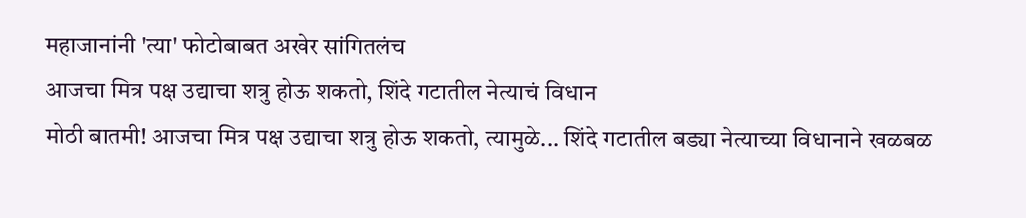महाजानांनी 'त्या' फोटोबाबत अखेर सांगितलंच
आजचा मित्र पक्ष उद्याचा शत्रु होऊ शकतो, शिंदे गटातील नेत्याचं विधान
मोठी बातमी! आजचा मित्र पक्ष उद्याचा शत्रु होऊ शकतो, त्यामुळे... शिंदे गटातील बड्या नेत्याच्या विधानाने खळबळ